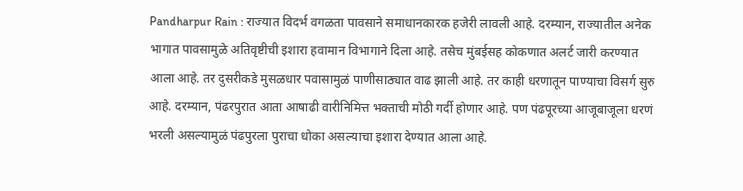Pandharpur Rain : राज्यात विदर्भ वगळता पावसाने समाधानकारक हजेरी लावली आहे. दरम्यान, राज्यातील अनेक भागात पावसामुळे अतिवृष्टीची इशारा हवामान विभागाने दिला आहे. तसेच मुंबईसह कोकणात अलर्ट जारी करण्यात आला आहे. तर दुसरीकडे मुसळधार पवासामुळं पाणीसाठ्यात वाढ झाली आहे. तर काही धरणातून पाण्याचा विसर्ग सुरु आहे. दरम्यान, पंढरपुरात आता आषाढी वारीनिमित्त भक्ताची मोठी गर्दी होणार आहे. पण पंढपूरच्या आजूबाजूला धरणं भरली असल्यामुळं पंढपुरला पुराचा धोका असल्याचा इशारा देण्यात आला आहे.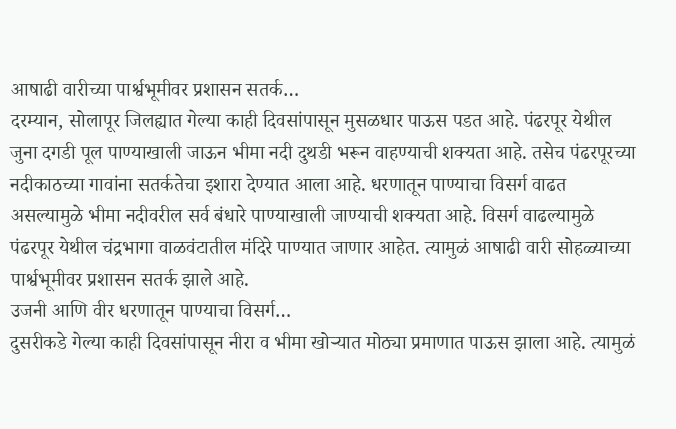आषाढी वारीच्या पार्श्वभूमीवर प्रशासन सतर्क…
दरम्यान, सोलापूर जिलह्यात गेल्या काही दिवसांपासून मुसळधार पाऊस पडत आहे. पंढरपूर येथील जुना दगडी पूल पाण्याखाली जाऊन भीमा नदी दुथडी भरून वाहण्याची शक्यता आहे. तसेच पंढरपूरच्या नदीकाठच्या गावांना सतर्कतेचा इशारा देण्यात आला आहे. धरणातून पाण्याचा विसर्ग वाढत असल्यामुळे भीमा नदीवरील सर्व बंधारे पाण्याखाली जाण्याची शक्यता आहे. विसर्ग वाढल्यामुळे पंढरपूर येथील चंद्रभागा वाळवंटातील मंदिरे पाण्यात जाणार आहेत. त्यामुळं आषाढी वारी सोहळ्याच्या पार्श्वभूमीवर प्रशासन सतर्क झाले आहे.
उजनी आणि वीर धरणातून पाण्याचा विसर्ग…
दुसरीकडे गेल्या काही दिवसांपासून नीरा व भीमा खोऱ्यात मोठ्या प्रमाणात पाऊस झाला आहे. त्यामुळं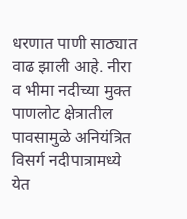धरणात पाणी साठ्यात वाढ झाली आहे. नीरा व भीमा नदीच्या मुक्त पाणलोट क्षेत्रातील पावसामुळे अनियंत्रित विसर्ग नदीपात्रामध्ये येत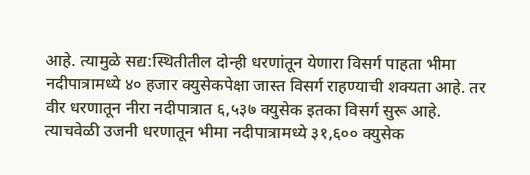आहे. त्यामुळे सद्य:स्थितीतील दोन्ही धरणांतून येणारा विसर्ग पाहता भीमा नदीपात्रामध्ये ४० हजार क्युसेकपेक्षा जास्त विसर्ग राहण्याची शक्यता आहे. तर वीर धरणातून नीरा नदीपात्रात ६,५३७ क्युसेक इतका विसर्ग सुरू आहे. त्याचवेळी उजनी धरणातून भीमा नदीपात्रामध्ये ३१,६०० क्युसेक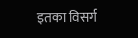इतका विसर्ग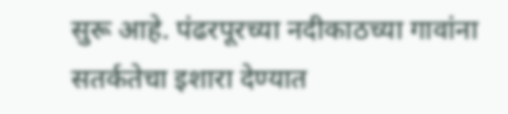सुरू आहे. पंढरपूरच्या नदीकाठच्या गावांना सतर्कतेचा इशारा देण्यात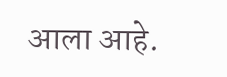आला आहे.